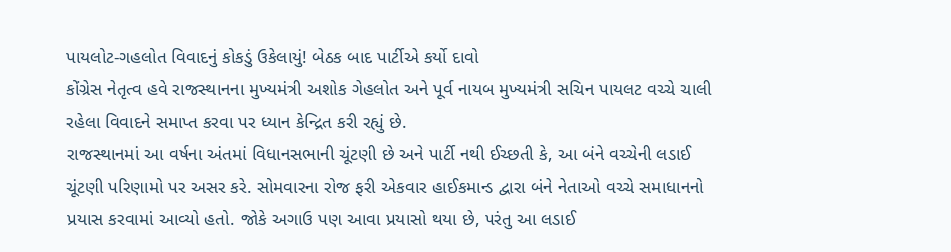પાયલોટ-ગહલોત વિવાદનું કોકડું ઉકેલાયું! બેઠક બાદ પાર્ટીએ કર્યો દાવો
કોંગ્રેસ નેતૃત્વ હવે રાજસ્થાનના મુખ્યમંત્રી અશોક ગેહલોત અને પૂર્વ નાયબ મુખ્યમંત્રી સચિન પાયલટ વચ્ચે ચાલી રહેલા વિવાદને સમાપ્ત કરવા પર ધ્યાન કેન્દ્રિત કરી રહ્યું છે.
રાજસ્થાનમાં આ વર્ષના અંતમાં વિધાનસભાની ચૂંટણી છે અને પાર્ટી નથી ઈચ્છતી કે, આ બંને વચ્ચેની લડાઈ ચૂંટણી પરિણામો પર અસર કરે. સોમવારના રોજ ફરી એકવાર હાઈકમાન્ડ દ્વારા બંને નેતાઓ વચ્ચે સમાધાનનો પ્રયાસ કરવામાં આવ્યો હતો. જોકે અગાઉ પણ આવા પ્રયાસો થયા છે, પરંતુ આ લડાઈ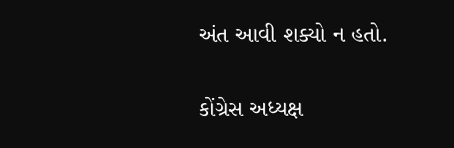અંત આવી શક્યો ન હતો.

કોંગ્રેસ અધ્યક્ષ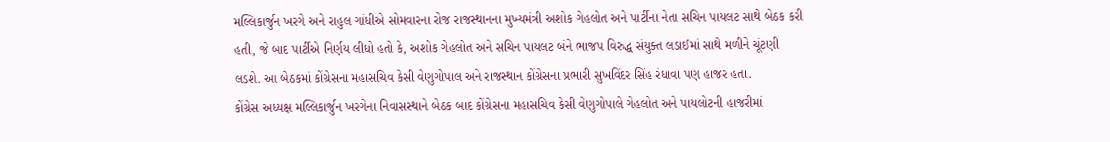મલ્લિકાર્જુન ખરગે અને રાહુલ ગાંધીએ સોમવારના રોજ રાજસ્થાનના મુખ્યમંત્રી અશોક ગેહલોત અને પાર્ટીના નેતા સચિન પાયલટ સાથે બેઠક કરી હતી, જે બાદ પાર્ટીએ નિર્ણય લીધો હતો કે, અશોક ગેહલોત અને સચિન પાયલટ બંને ભાજપ વિરુદ્ધ સંયુક્ત લડાઈમાં સાથે મળીને ચૂંટણી લડશે. આ બેઠકમાં કોંગ્રેસના મહાસચિવ કેસી વેણુગોપાલ અને રાજસ્થાન કોંગ્રેસના પ્રભારી સુખવિંદર સિંહ રંધાવા પણ હાજર હતા.
કોંગ્રેસ અધ્યક્ષ મલ્લિકાર્જુન ખરગેના નિવાસસ્થાને બેઠક બાદ કોંગ્રેસના મહાસચિવ કેસી વેણુગોપાલે ગેહલોત અને પાયલોટની હાજરીમાં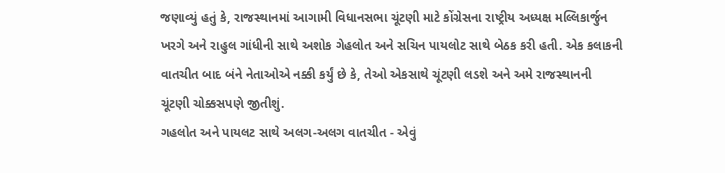જણાવ્યું હતું કે, રાજસ્થાનમાં આગામી વિધાનસભા ચૂંટણી માટે કોંગ્રેસના રાષ્ટ્રીય અધ્યક્ષ મલ્લિકાર્જુન ખરગે અને રાહુલ ગાંધીની સાથે અશોક ગેહલોત અને સચિન પાયલોટ સાથે બેઠક કરી હતી. એક કલાકની વાતચીત બાદ બંને નેતાઓએ નક્કી કર્યું છે કે, તેઓ એકસાથે ચૂંટણી લડશે અને અમે રાજસ્થાનની ચૂંટણી ચોક્કસપણે જીતીશું.
ગહલોત અને પાયલટ સાથે અલગ-અલગ વાતચીત - એવું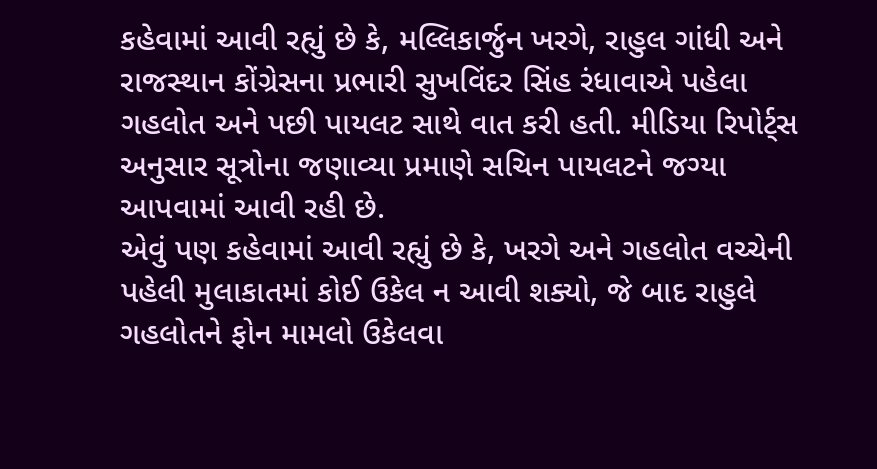કહેવામાં આવી રહ્યું છે કે, મલ્લિકાર્જુન ખરગે, રાહુલ ગાંધી અને રાજસ્થાન કોંગ્રેસના પ્રભારી સુખવિંદર સિંહ રંધાવાએ પહેલા ગહલોત અને પછી પાયલટ સાથે વાત કરી હતી. મીડિયા રિપોર્ટ્સ અનુસાર સૂત્રોના જણાવ્યા પ્રમાણે સચિન પાયલટને જગ્યા આપવામાં આવી રહી છે.
એવું પણ કહેવામાં આવી રહ્યું છે કે, ખરગે અને ગહલોત વચ્ચેની પહેલી મુલાકાતમાં કોઈ ઉકેલ ન આવી શક્યો, જે બાદ રાહુલે ગહલોતને ફોન મામલો ઉકેલવા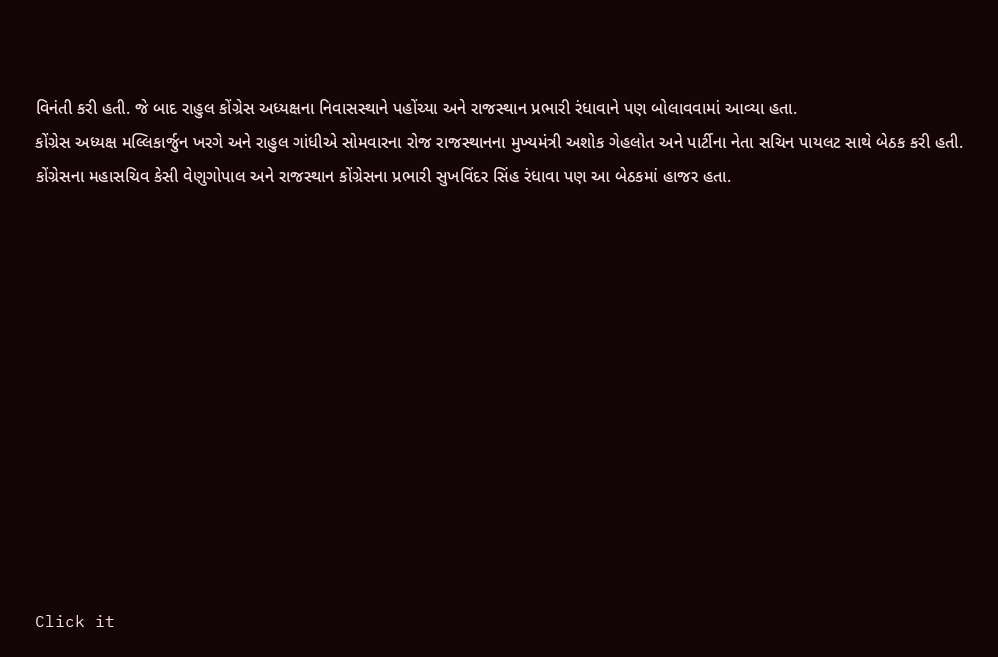વિનંતી કરી હતી. જે બાદ રાહુલ કોંગ્રેસ અધ્યક્ષના નિવાસસ્થાને પહોંચ્યા અને રાજસ્થાન પ્રભારી રંધાવાને પણ બોલાવવામાં આવ્યા હતા.
કોંગ્રેસ અધ્યક્ષ મલ્લિકાર્જુન ખરગે અને રાહુલ ગાંધીએ સોમવારના રોજ રાજસ્થાનના મુખ્યમંત્રી અશોક ગેહલોત અને પાર્ટીના નેતા સચિન પાયલટ સાથે બેઠક કરી હતી. કોંગ્રેસના મહાસચિવ કેસી વેણુગોપાલ અને રાજસ્થાન કોંગ્રેસના પ્રભારી સુખવિંદર સિંહ રંધાવા પણ આ બેઠકમાં હાજર હતા.












Click it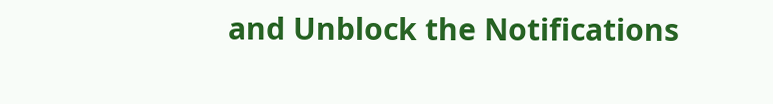and Unblock the Notifications